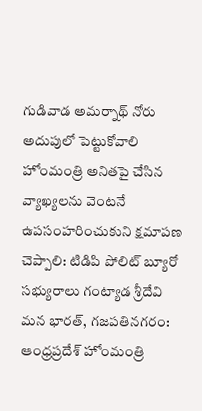గుడివాడ అమర్నాథ్ నోరు అదుపులో పెట్టుకోవాలి
హోంమంత్రి అనితపై చేసిన వ్యాఖ్యలను వెంటనే ఉపసంహరించుకుని క్షమాపణ చెప్పాలి: టిడిపి పోలిట్ బ్యూరో సభ్యురాలు గంట్యాడ శ్రీదేవి
మన భారత్, గజపతినగరం:
ఆంధ్రప్రదేశ్ హోంమంత్రి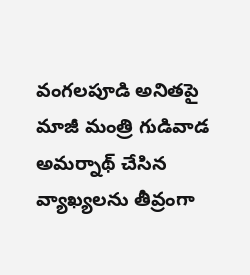వంగలపూడి అనితపై మాజీ మంత్రి గుడివాడ అమర్నాథ్ చేసిన వ్యాఖ్యలను తీవ్రంగా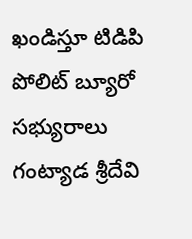ఖండిస్తూ టిడిపి పోలిట్ బ్యూరో సభ్యురాలు గంట్యాడ శ్రీదేవి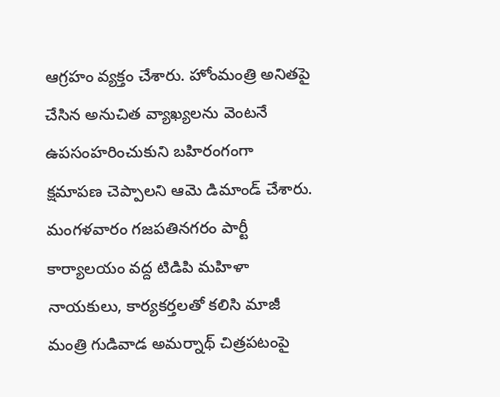ఆగ్రహం వ్యక్తం చేశారు. హోంమంత్రి అనితపై చేసిన అనుచిత వ్యాఖ్యలను వెంటనే ఉపసంహరించుకుని బహిరంగంగా క్షమాపణ చెప్పాలని ఆమె డిమాండ్ చేశారు.
మంగళవారం గజపతినగరం పార్టీ కార్యాలయం వద్ద టిడిపి మహిళా నాయకులు, కార్యకర్తలతో కలిసి మాజీ మంత్రి గుడివాడ అమర్నాథ్ చిత్రపటంపై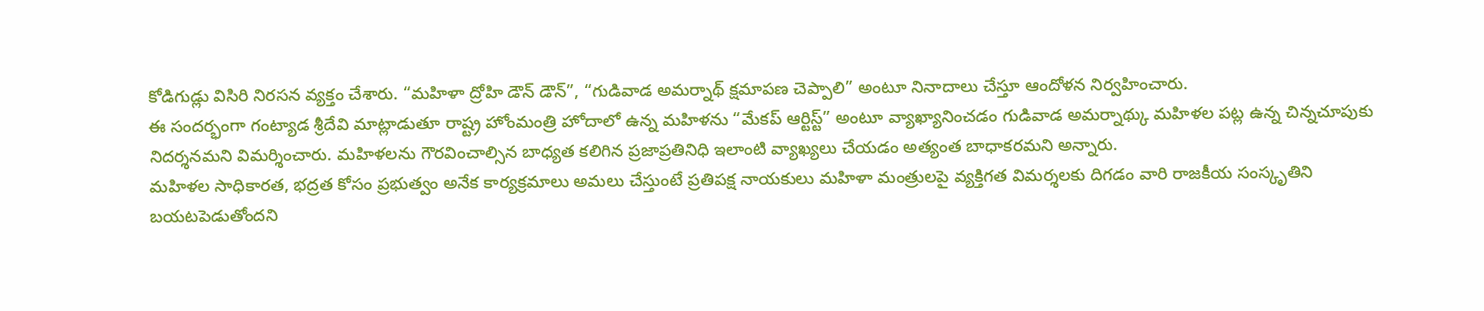కోడిగుడ్లు విసిరి నిరసన వ్యక్తం చేశారు. “మహిళా ద్రోహి డౌన్ డౌన్”, “గుడివాడ అమర్నాథ్ క్షమాపణ చెప్పాలి” అంటూ నినాదాలు చేస్తూ ఆందోళన నిర్వహించారు.
ఈ సందర్భంగా గంట్యాడ శ్రీదేవి మాట్లాడుతూ రాష్ట్ర హోంమంత్రి హోదాలో ఉన్న మహిళను “మేకప్ ఆర్టిస్ట్” అంటూ వ్యాఖ్యానించడం గుడివాడ అమర్నాథ్కు మహిళల పట్ల ఉన్న చిన్నచూపుకు నిదర్శనమని విమర్శించారు. మహిళలను గౌరవించాల్సిన బాధ్యత కలిగిన ప్రజాప్రతినిధి ఇలాంటి వ్యాఖ్యలు చేయడం అత్యంత బాధాకరమని అన్నారు.
మహిళల సాధికారత, భద్రత కోసం ప్రభుత్వం అనేక కార్యక్రమాలు అమలు చేస్తుంటే ప్రతిపక్ష నాయకులు మహిళా మంత్రులపై వ్యక్తిగత విమర్శలకు దిగడం వారి రాజకీయ సంస్కృతిని బయటపెడుతోందని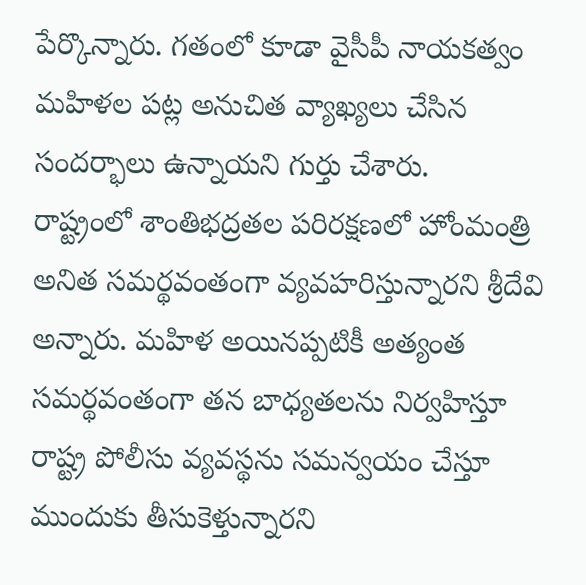పేర్కొన్నారు. గతంలో కూడా వైసీపీ నాయకత్వం మహిళల పట్ల అనుచిత వ్యాఖ్యలు చేసిన సందర్భాలు ఉన్నాయని గుర్తు చేశారు.
రాష్ట్రంలో శాంతిభద్రతల పరిరక్షణలో హోంమంత్రి అనిత సమర్థవంతంగా వ్యవహరిస్తున్నారని శ్రీదేవి అన్నారు. మహిళ అయినప్పటికీ అత్యంత సమర్థవంతంగా తన బాధ్యతలను నిర్వహిస్తూ రాష్ట్ర పోలీసు వ్యవస్థను సమన్వయం చేస్తూ ముందుకు తీసుకెళ్తున్నారని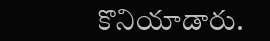కొనియాడారు.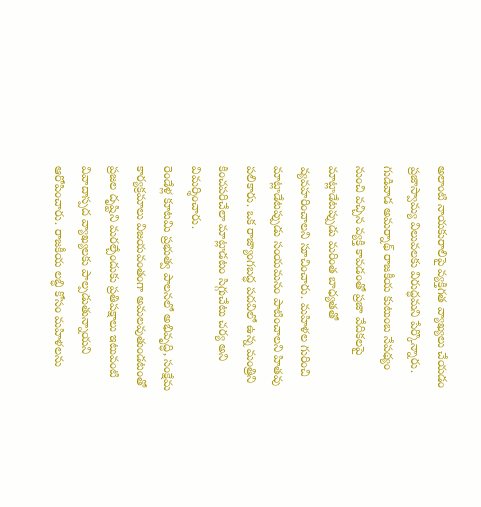అలాంటి నాయకురాలిపై వ్యక్తిగత వ్యాఖ్యలు చేయడం ప్రజాస్వామ్య విలువలకు విరుద్ధమని పేర్కొన్నారు.
గుడివాడ అమర్నాథ్ రాజకీయ కుటుంబ నేపథ్యం నుంచి వచ్చిన వ్యక్తి కావడంతో ప్రజా వేదికలపై మాట్లాడేటప్పుడు మరింత బాధ్యతతో వ్యవహరించాలని సూచించారు. మహిళల గురించి మాట్లాడేటప్పుడు సంయమనం పాటించాలని హితవు పలికారు. ఒక రాజ్యాంగబద్ధ పదవిలో ఉన్న మంత్రిని కించపరిచేలా మాట్లాడటం సిగ్గుచేటు చర్య అని విమర్శించారు.
రెండేళ్ల కూటమి ప్రభుత్వ పాలనలో అభివృద్ధి, సంక్షేమ కార్యక్రమాలు విజయవంతంగా అమలవుతుండటంతో ప్రజల దృష్టిని మరల్చేందుకు ప్రతిపక్షాలు ఇటువంటి వివాదాస్పద వ్యాఖ్యలకు పాల్పడుతున్నాయని ఆరోపించారు. రాజకీయ లబ్ధి కోసం మహిళలను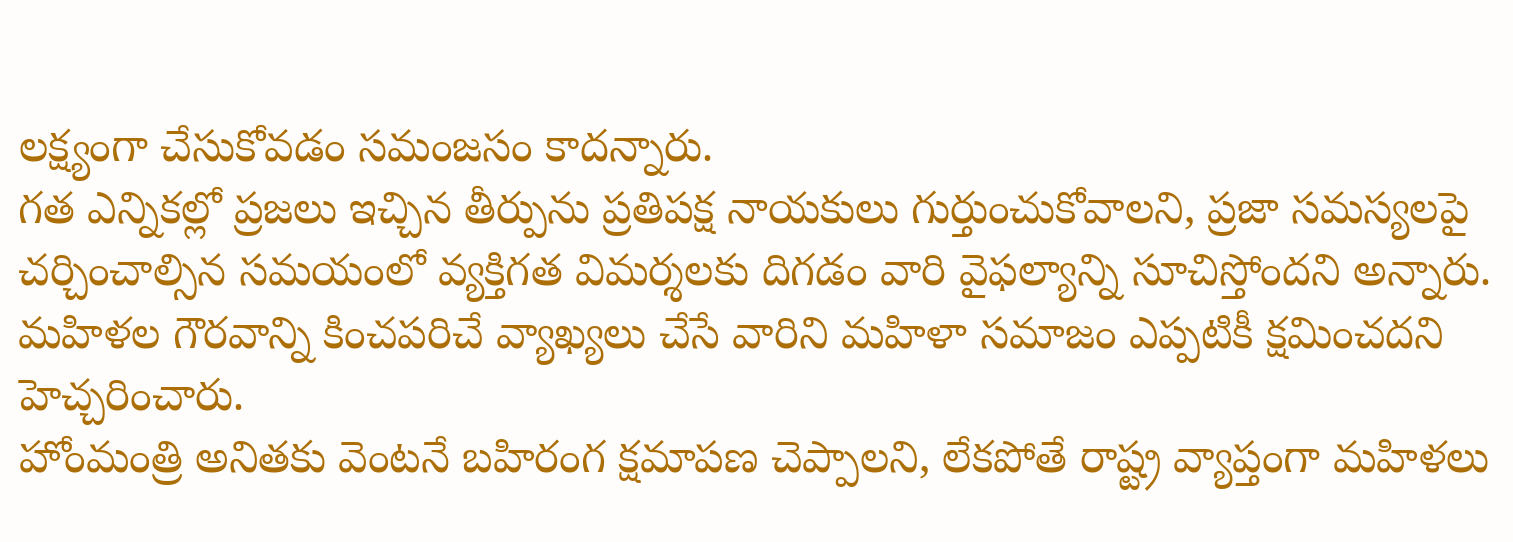లక్ష్యంగా చేసుకోవడం సమంజసం కాదన్నారు.
గత ఎన్నికల్లో ప్రజలు ఇచ్చిన తీర్పును ప్రతిపక్ష నాయకులు గుర్తుంచుకోవాలని, ప్రజా సమస్యలపై చర్చించాల్సిన సమయంలో వ్యక్తిగత విమర్శలకు దిగడం వారి వైఫల్యాన్ని సూచిస్తోందని అన్నారు. మహిళల గౌరవాన్ని కించపరిచే వ్యాఖ్యలు చేసే వారిని మహిళా సమాజం ఎప్పటికీ క్షమించదని హెచ్చరించారు.
హోంమంత్రి అనితకు వెంటనే బహిరంగ క్షమాపణ చెప్పాలని, లేకపోతే రాష్ట్ర వ్యాప్తంగా మహిళలు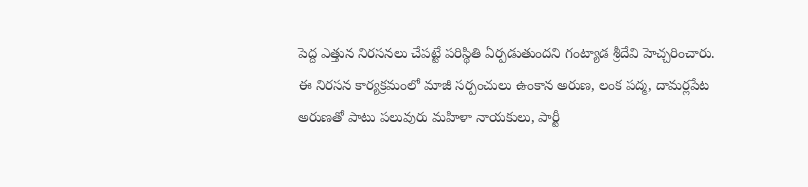పెద్ద ఎత్తున నిరసనలు చేపట్టే పరిస్థితి ఏర్పడుతుందని గంట్యాడ శ్రీదేవి హెచ్చరించారు.
ఈ నిరసన కార్యక్రమంలో మాజీ సర్పంచులు ఉంకాన అరుణ, లంక పద్మ, దామర్లపేట అరుణతో పాటు పలువురు మహిళా నాయకులు, పార్టీ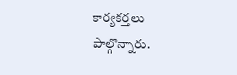కార్యకర్తలు పాల్గొన్నారు.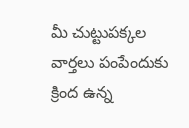మీ చుట్టుపక్కల వార్తలు పంపేందుకు క్రింద ఉన్న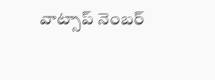వాట్సాప్ నెంబర్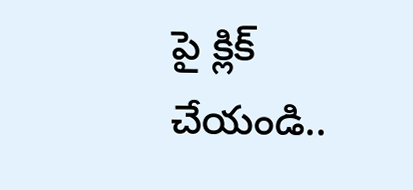పై క్లిక్ చేయండి..